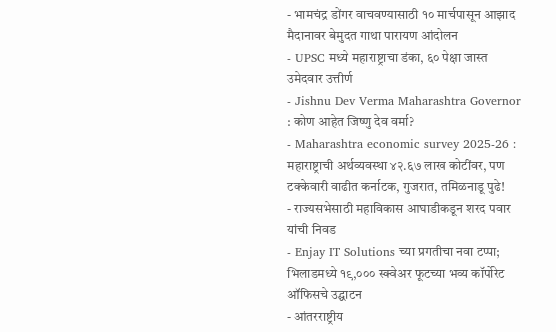- भामचंद्र डोंगर वाचवण्यासाठी १० मार्चपासून आझाद मैदानावर बेमुदत गाथा पारायण आंदोलन
- UPSC मध्ये महाराष्ट्राचा डंका, ६० पेक्षा जास्त उमेदवार उत्तीर्ण
- Jishnu Dev Verma Maharashtra Governor : कोण आहेत जिष्णु देव वर्मा?
- Maharashtra economic survey 2025-26 : महाराष्ट्राची अर्थव्यवस्था ४२.६७ लाख कोटींवर, पण टक्केवारी वाढीत कर्नाटक, गुजरात, तमिळनाडू पुढे!
- राज्यसभेसाठी महाविकास आघाडीकडून शरद पवार यांची निवड
- Enjay IT Solutions च्या प्रगतीचा नवा टप्पा; भिलाडमध्ये १९,००० स्क्वेअर फूटच्या भव्य कॉर्पोरेट ऑफिसचे उद्घाटन
- आंतरराष्ट्रीय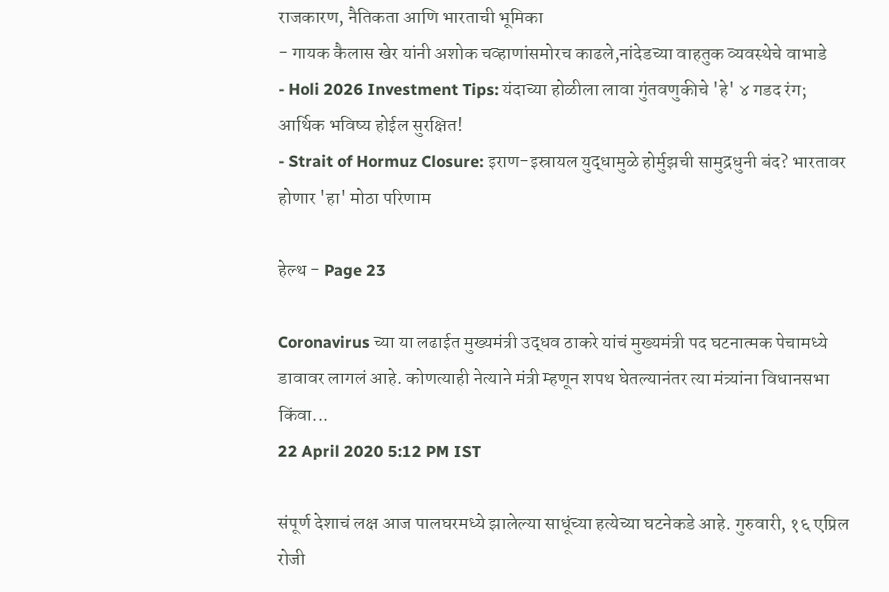राजकारण, नैतिकता आणि भारताची भूमिका
- गायक कैलास खेर यांनी अशोक चव्हाणांसमोरच काढले,नांदेडच्या वाहतुक व्यवस्थेचे वाभाडे
- Holi 2026 Investment Tips: यंदाच्या होळीला लावा गुंतवणुकीचे 'हे' ४ गडद रंग; आर्थिक भविष्य होईल सुरक्षित!
- Strait of Hormuz Closure: इराण-इस्रायल युद्धामुळे होर्मुझची सामुद्रधुनी बंद? भारतावर होणार 'हा' मोठा परिणाम

हेल्थ - Page 23

Coronavirus च्या या लढाईत मुख्यमंत्री उद्धव ठाकरे यांचं मुख्यमंत्री पद घटनात्मक पेचामध्ये डावावर लागलं आहे. कोणत्याही नेत्याने मंत्री म्हणून शपथ घेतल्यानंतर त्या मंत्र्यांना विधानसभा किंवा...
22 April 2020 5:12 PM IST

संपूर्ण देशाचं लक्ष आज पालघरमध्ये झालेल्या साधूंच्या हत्येच्या घटनेकडे आहे. गुरुवारी, १६ एप्रिल रोजी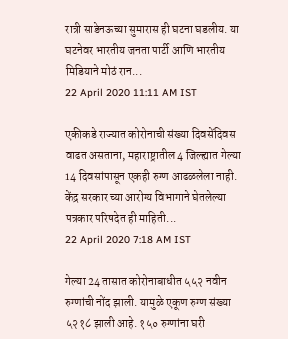रात्री साडेनऊच्या सुमारास ही घटना घडलीय. या घटनेवर भारतीय जनता पार्टी आणि भारतीय मिडियाने मोठं रान...
22 April 2020 11:11 AM IST

एकीकडे राज्यात कोरोनाची संख्या दिवसेंदिवस वाढत असताना, महाराष्ट्रातील 4 जिल्ह्यात गेल्या 14 दिवसांपासून एकही रुग्ण आढळलेला नाही. केंद्र सरकार च्या आरोग्य विभागाने घेतलेल्या पत्रकार परिषदेत ही माहिती...
22 April 2020 7:18 AM IST

गेल्या 24 तासात कोरोनाबाधीत ५५२ नवीन रुग्णांची नोंद झाली. यामुळे एकूण रुग्ण संख्या ५२१८ झाली आहे. १५० रुग्णांना घरी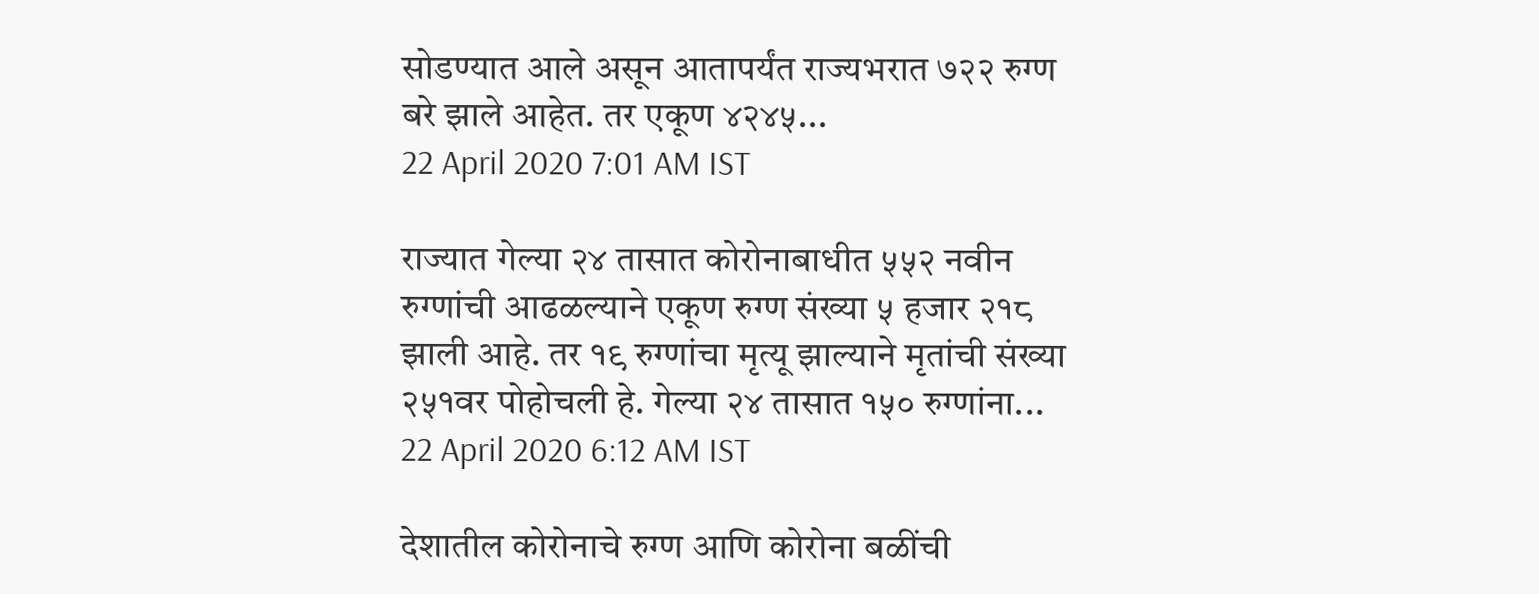सोडण्यात आले असून आतापर्यंत राज्यभरात ७२२ रुग्ण बरे झाले आहेत. तर एकूण ४२४५...
22 April 2020 7:01 AM IST

राज्यात गेल्या २४ तासात कोरोनाबाधीत ५५२ नवीन रुग्णांची आढळल्याने एकूण रुग्ण संख्या ५ हजार २१८ झाली आहे. तर १९ रुग्णांचा मृत्यू झाल्याने मृतांची संख्या २५१वर पोहोचली हे. गेल्या २४ तासात १५० रुग्णांना...
22 April 2020 6:12 AM IST

देशातील कोरोनाचे रुग्ण आणि कोरोना बळींची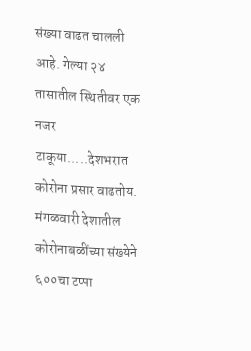संख्या वाढत चालली आहे. गेल्या २४ तासातील स्थितीवर एक नजर टाकूया.....देशभरात कोरोना प्रसार वाढतोय. मंगळवारी देशातील कोरोनाबळींच्या संख्येने ६००चा टप्पा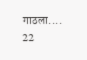गाठला....
22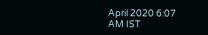April 2020 6:07 AM IST